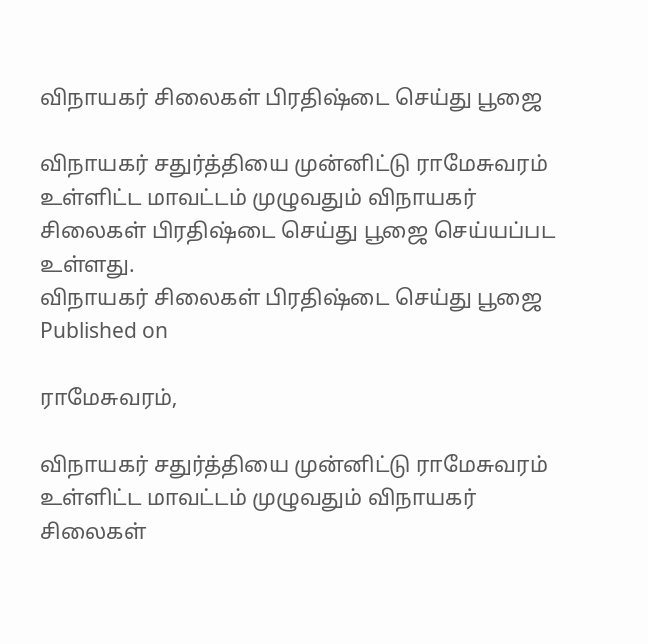விநாயகர் சிலைகள் பிரதிஷ்டை செய்து பூஜை

விநாயகர் சதுர்த்தியை முன்னிட்டு ராமேசுவரம் உள்ளிட்ட மாவட்டம் முழுவதும் விநாயகர் சிலைகள் பிரதிஷ்டை செய்து பூஜை செய்யப்பட உள்ளது.
விநாயகர் சிலைகள் பிரதிஷ்டை செய்து பூஜை
Published on

ராமேசுவரம்,

விநாயகர் சதுர்த்தியை முன்னிட்டு ராமேசுவரம் உள்ளிட்ட மாவட்டம் முழுவதும் விநாயகர் சிலைகள்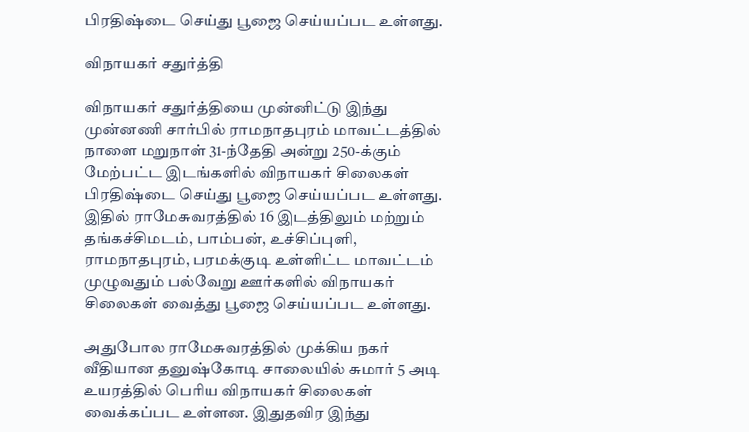பிரதிஷ்டை செய்து பூஜை செய்யப்பட உள்ளது.

விநாயகர் சதுர்த்தி

விநாயகர் சதுர்த்தியை முன்னிட்டு இந்து முன்னணி சார்பில் ராமநாதபுரம் மாவட்டத்தில் நாளை மறுநாள் 31-ந்தேதி அன்று 250-க்கும் மேற்பட்ட இடங்களில் விநாயகர் சிலைகள் பிரதிஷ்டை செய்து பூஜை செய்யப்பட உள்ளது. இதில் ராமேசுவரத்தில் 16 இடத்திலும் மற்றும் தங்கச்சிமடம், பாம்பன், உச்சிப்புளி, ராமநாதபுரம், பரமக்குடி உள்ளிட்ட மாவட்டம் முழுவதும் பல்வேறு ஊர்களில் விநாயகர் சிலைகள் வைத்து பூஜை செய்யப்பட உள்ளது.

அதுபோல ராமேசுவரத்தில் முக்கிய நகர் வீதியான தனுஷ்கோடி சாலையில் சுமார் 5 அடி உயரத்தில் பெரிய விநாயகர் சிலைகள் வைக்கப்பட உள்ளன. இதுதவிர இந்து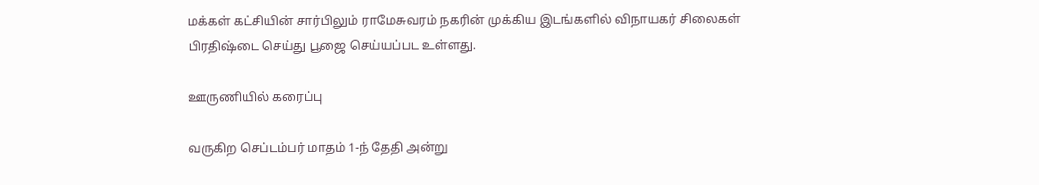மக்கள் கட்சியின் சார்பிலும் ராமேசுவரம் நகரின் முக்கிய இடங்களில் விநாயகர் சிலைகள் பிரதிஷ்டை செய்து பூஜை செய்யப்பட உள்ளது.

ஊருணியில் கரைப்பு

வருகிற செப்டம்பர் மாதம் 1-ந் தேதி அன்று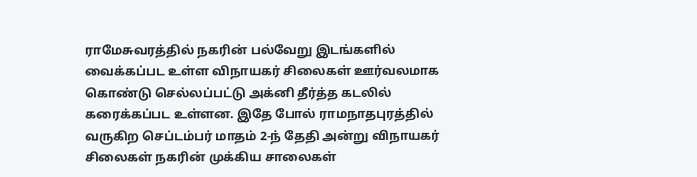ராமேசுவரத்தில் நகரின் பல்வேறு இடங்களில் வைக்கப்பட உள்ள விநாயகர் சிலைகள் ஊர்வலமாக கொண்டு செல்லப்பட்டு அக்னி தீர்த்த கடலில் கரைக்கப்பட உள்ளன. இதே போல் ராமநாதபுரத்தில் வருகிற செப்டம்பர் மாதம் 2-ந் தேதி அன்று விநாயகர் சிலைகள் நகரின் முக்கிய சாலைகள்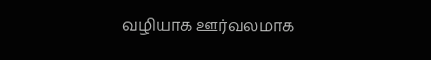வழியாக ஊர்வலமாக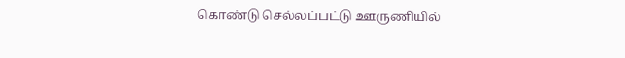கொண்டு செல்லப்பட்டு ஊருணியில்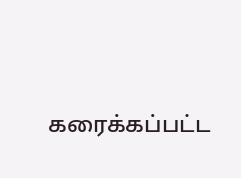கரைக்கப்பட்ட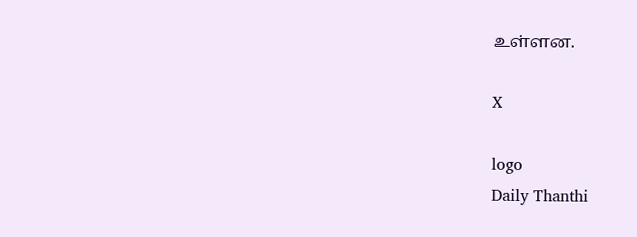உள்ளன.

X

logo
Daily Thanthi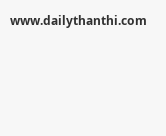www.dailythanthi.com